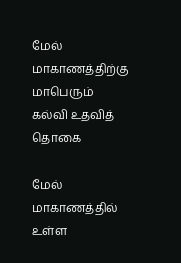மேல் மாகாணத்திற்கு மாபெரும் கல்வி உதவித் தொகை

மேல் மாகாணத்தில் உள்ள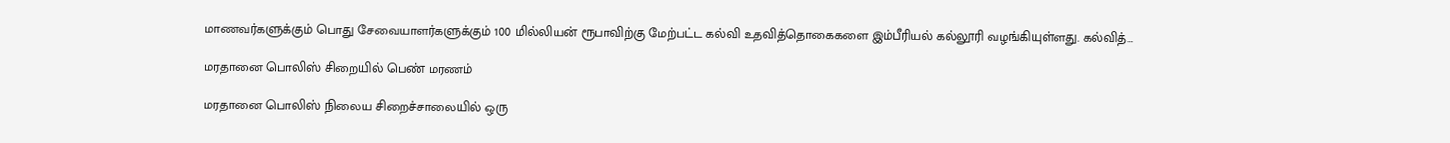மாணவர்களுக்கும் பொது சேவையாளர்களுக்கும் 100 மில்லியன் ரூபாவிற்கு மேற்பட்ட கல்வி உதவித்தொகைகளை இம்பீரியல் கல்லூரி வழங்கியுள்ளது. கல்வித்…

மரதானை பொலிஸ் சிறையில் பெண் மரணம்

மரதானை பொலிஸ் நிலைய சிறைச்சாலையில் ஒரு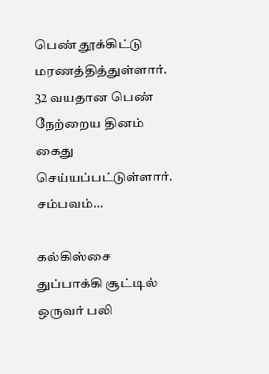பெண் தூக்கிட்டு மரணத்தித்துள்ளார். 32 வயதான பெண் நேற்றைய தினம் கைது செய்யப்பட்டுள்ளார். சம்பவம்…

கல்கிஸ்சை துப்பாக்கி சூட்டில் ஒருவர் பலி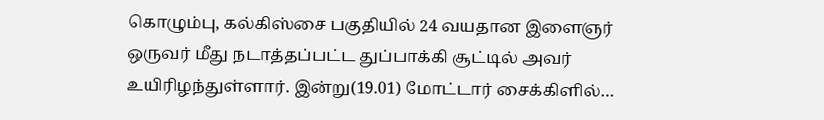கொழும்பு, கல்கிஸ்சை பகுதியில் 24 வயதான இளைஞர் ஒருவர் மீது நடாத்தப்பட்ட துப்பாக்கி சூட்டில் அவர் உயிரிழந்துள்ளார். இன்று(19.01) மோட்டார் சைக்கிளில்…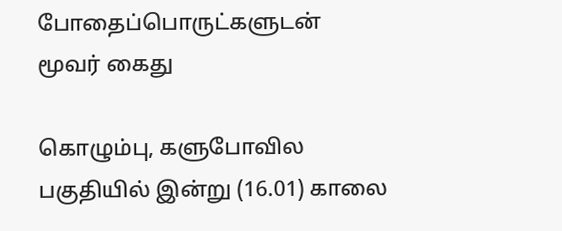போதைப்பொருட்களுடன் மூவர் கைது

கொழும்பு, களுபோவில பகுதியில் இன்று (16.01) காலை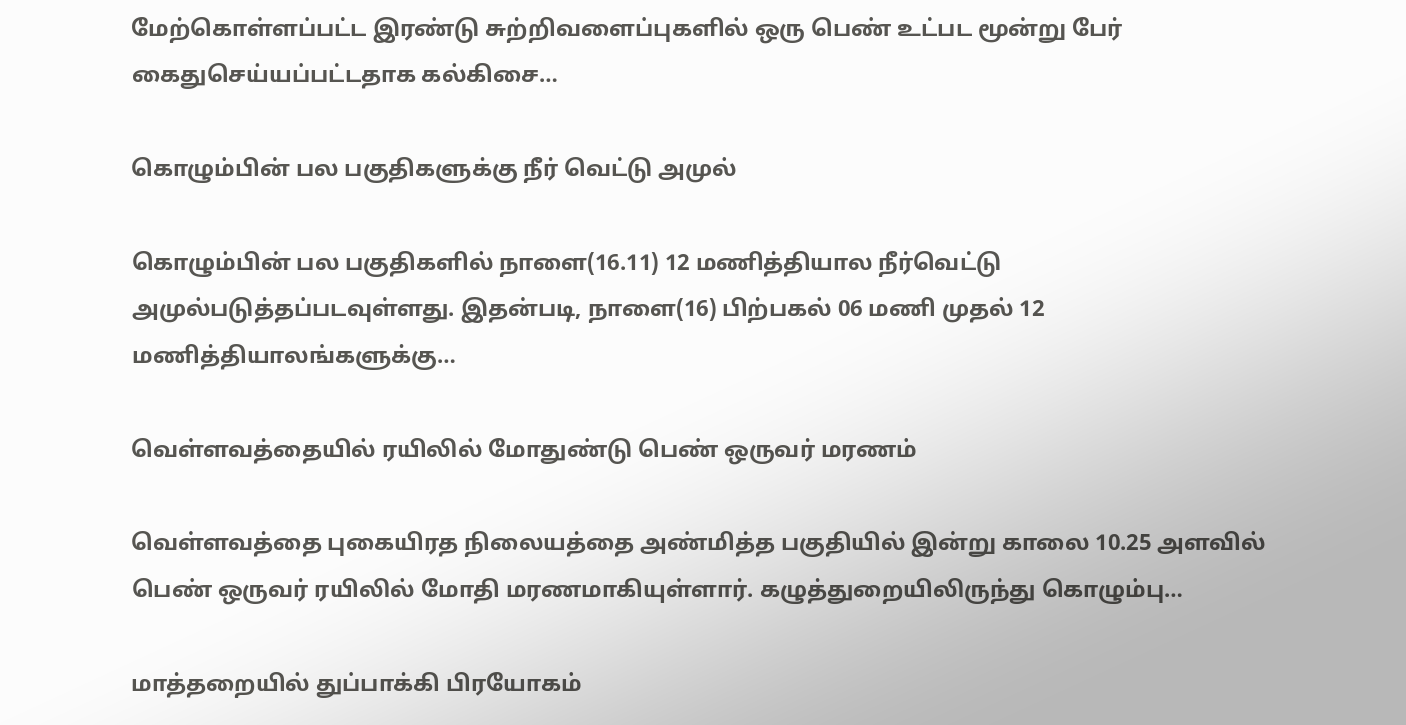மேற்கொள்ளப்பட்ட இரண்டு சுற்றிவளைப்புகளில் ஒரு பெண் உட்பட மூன்று பேர் கைதுசெய்யப்பட்டதாக கல்கிசை…

கொழும்பின் பல பகுதிகளுக்கு நீர் வெட்டு அமுல்

கொழும்பின் பல பகுதிகளில் நாளை(16.11) 12 மணித்தியால நீர்வெட்டு அமுல்படுத்தப்படவுள்ளது. இதன்படி, நாளை(16) பிற்பகல் 06 மணி முதல் 12 மணித்தியாலங்களுக்கு…

வெள்ளவத்தையில் ரயிலில் மோதுண்டு பெண் ஒருவர் மரணம்

வெள்ளவத்தை புகையிரத நிலையத்தை அண்மித்த பகுதியில் இன்று காலை 10.25 அளவில் பெண் ஒருவர் ரயிலில் மோதி மரணமாகியுள்ளார். கழுத்துறையிலிருந்து கொழும்பு…

மாத்தறையில் துப்பாக்கி பிரயோகம்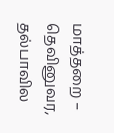மாத்தறை – தெவினுவர, தல்பாவில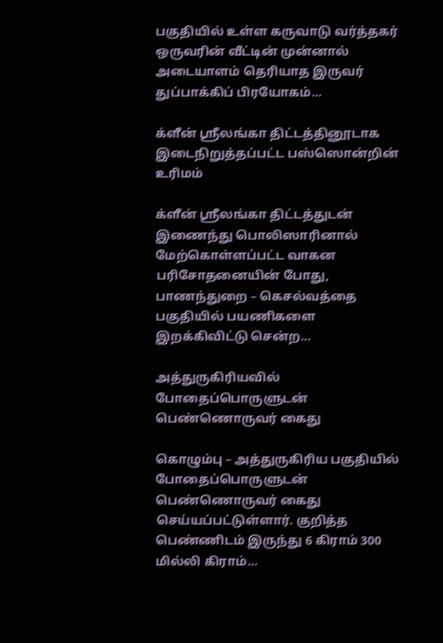பகுதியில் உள்ள கருவாடு வர்த்தகர் ஒருவரின் வீட்டின் முன்னால் அடையாளம் தெரியாத இருவர் துப்பாக்கிப்‌ பிரயோகம்…

க்ளீன் ஸ்ரீலங்கா திட்டத்தினூடாக இடைநிறுத்தப்பட்ட பஸ்ஸொன்றின் உரிமம்

க்ளீன் ஸ்ரீலங்கா திட்டத்துடன் இணைந்து பொலிஸாரினால் மேற்கொள்ளப்பட்ட வாகன பரிசோதனையின் போது, பாணந்துறை – கெசல்வத்தை பகுதியில் பயணிகளை இறக்கிவிட்டு சென்ற…

அத்துருகிரியவில் போதைப்பொருளுடன் பெண்ணொருவர் கைது

கொழும்பு – அத்துருகிரிய பகுதியில் போதைப்பொருளுடன் பெண்ணொருவர் கைது செய்யப்பட்டுள்ளார். குறித்த பெண்ணிடம் இருந்து 6 கிராம் 300 மில்லி கிராம்…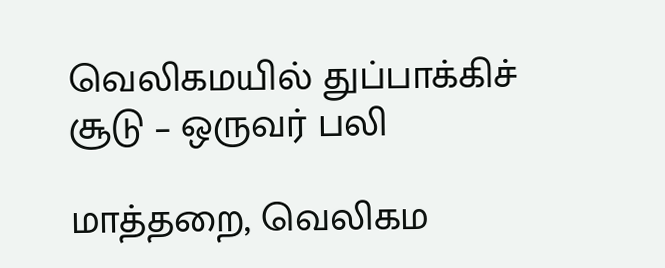வெலிகமயில் துப்பாக்கிச் சூடு – ஒருவர் பலி

மாத்தறை, வெலிகம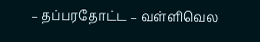– தப்பரதோட்ட – வள்ளிவெல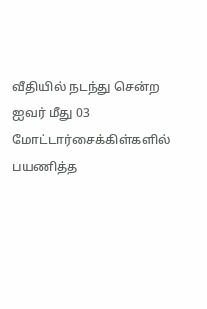வீதியில் நடந்து சென்ற ஐவர் மீது 03 மோட்டார்சைக்கிள்களில் பயணித்த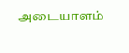அடையாளம்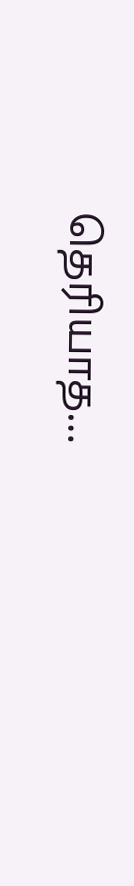தெரியாத…